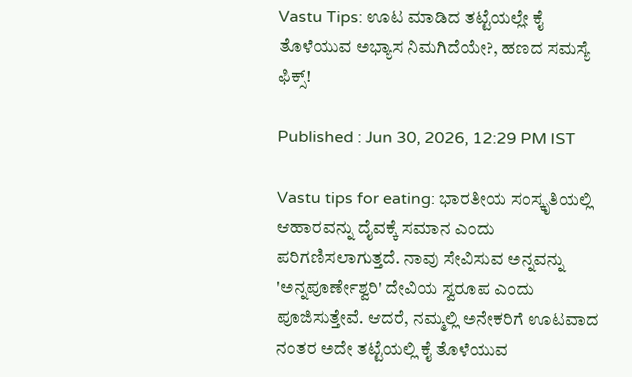Vastu Tips: ಊಟ ಮಾಡಿದ ತಟ್ಟೆಯಲ್ಲೇ ಕೈ ತೊಳೆಯುವ ಅಭ್ಯಾಸ ನಿಮಗಿದೆಯೇ?, ಹಣದ ಸಮಸ್ಯೆ ಫಿಕ್ಸ್‌!

Published : Jun 30, 2026, 12:29 PM IST

Vastu tips for eating: ಭಾರತೀಯ ಸಂಸ್ಕೃತಿಯಲ್ಲಿ ಆಹಾರವನ್ನು ದೈವಕ್ಕೆ ಸಮಾನ ಎಂದು ಪರಿಗಣಿಸಲಾಗುತ್ತದೆ. ನಾವು ಸೇವಿಸುವ ಅನ್ನವನ್ನು 'ಅನ್ನಪೂರ್ಣೇಶ್ವರಿ' ದೇವಿಯ ಸ್ವರೂಪ ಎಂದು ಪೂಜಿಸುತ್ತೇವೆ. ಆದರೆ, ನಮ್ಮಲ್ಲಿ ಅನೇಕರಿಗೆ ಊಟವಾದ ನಂತರ ಅದೇ ತಟ್ಟೆಯಲ್ಲಿ ಕೈ ತೊಳೆಯುವ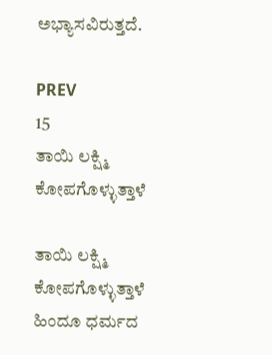ಅಭ್ಯಾಸವಿರುತ್ತದೆ.

PREV
15
ತಾಯಿ ಲಕ್ಷ್ಮಿ ಕೋಪಗೊಳ್ಳುತ್ತಾಳೆ

ತಾಯಿ ಲಕ್ಷ್ಮಿ ಕೋಪಗೊಳ್ಳುತ್ತಾಳೆ
ಹಿಂದೂ ಧರ್ಮದ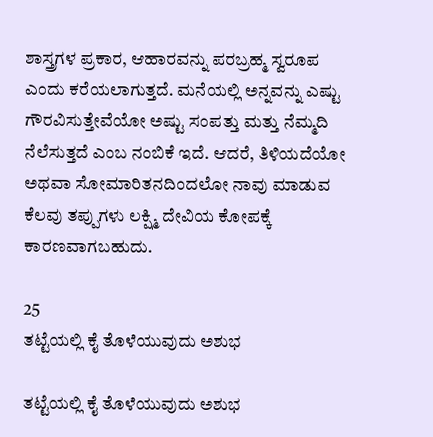ಶಾಸ್ತ್ರಗಳ ಪ್ರಕಾರ, ಆಹಾರವನ್ನು ಪರಬ್ರಹ್ಮ ಸ್ವರೂಪ ಎಂದು ಕರೆಯಲಾಗುತ್ತದೆ. ಮನೆಯಲ್ಲಿ ಅನ್ನವನ್ನು ಎಷ್ಟು ಗೌರವಿಸುತ್ತೇವೆಯೋ ಅಷ್ಟು ಸಂಪತ್ತು ಮತ್ತು ನೆಮ್ಮದಿ ನೆಲೆಸುತ್ತದೆ ಎಂಬ ನಂಬಿಕೆ ಇದೆ. ಆದರೆ, ತಿಳಿಯದೆಯೋ ಅಥವಾ ಸೋಮಾರಿತನದಿಂದಲೋ ನಾವು ಮಾಡುವ ಕೆಲವು ತಪ್ಪುಗಳು ಲಕ್ಷ್ಮಿ ದೇವಿಯ ಕೋಪಕ್ಕೆ ಕಾರಣವಾಗಬಹುದು.

25
ತಟ್ಟೆಯಲ್ಲಿ ಕೈ ತೊಳೆಯುವುದು ಅಶುಭ

ತಟ್ಟೆಯಲ್ಲಿ ಕೈ ತೊಳೆಯುವುದು ಅಶುಭ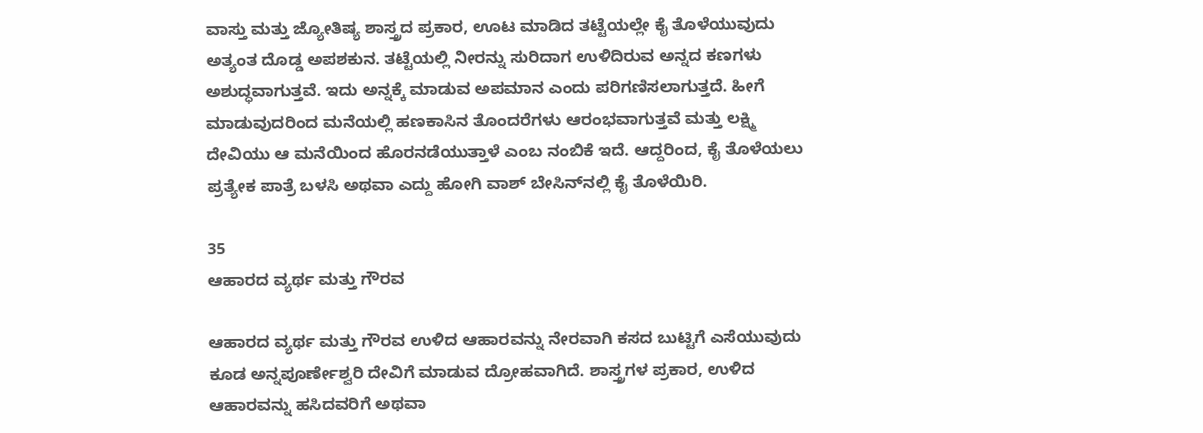ವಾಸ್ತು ಮತ್ತು ಜ್ಯೋತಿಷ್ಯ ಶಾಸ್ತ್ರದ ಪ್ರಕಾರ, ಊಟ ಮಾಡಿದ ತಟ್ಟೆಯಲ್ಲೇ ಕೈ ತೊಳೆಯುವುದು ಅತ್ಯಂತ ದೊಡ್ಡ ಅಪಶಕುನ. ತಟ್ಟೆಯಲ್ಲಿ ನೀರನ್ನು ಸುರಿದಾಗ ಉಳಿದಿರುವ ಅನ್ನದ ಕಣಗಳು ಅಶುದ್ಧವಾಗುತ್ತವೆ. ಇದು ಅನ್ನಕ್ಕೆ ಮಾಡುವ ಅಪಮಾನ ಎಂದು ಪರಿಗಣಿಸಲಾಗುತ್ತದೆ. ಹೀಗೆ ಮಾಡುವುದರಿಂದ ಮನೆಯಲ್ಲಿ ಹಣಕಾಸಿನ ತೊಂದರೆಗಳು ಆರಂಭವಾಗುತ್ತವೆ ಮತ್ತು ಲಕ್ಷ್ಮಿ ದೇವಿಯು ಆ ಮನೆಯಿಂದ ಹೊರನಡೆಯುತ್ತಾಳೆ ಎಂಬ ನಂಬಿಕೆ ಇದೆ. ಆದ್ದರಿಂದ, ಕೈ ತೊಳೆಯಲು ಪ್ರತ್ಯೇಕ ಪಾತ್ರೆ ಬಳಸಿ ಅಥವಾ ಎದ್ದು ಹೋಗಿ ವಾಶ್ ಬೇಸಿನ್‌ನಲ್ಲಿ ಕೈ ತೊಳೆಯಿರಿ.

35
ಆಹಾರದ ವ್ಯರ್ಥ ಮತ್ತು ಗೌರವ

ಆಹಾರದ ವ್ಯರ್ಥ ಮತ್ತು ಗೌರವ ಉಳಿದ ಆಹಾರವನ್ನು ನೇರವಾಗಿ ಕಸದ ಬುಟ್ಟಿಗೆ ಎಸೆಯುವುದು ಕೂಡ ಅನ್ನಪೂರ್ಣೇಶ್ವರಿ ದೇವಿಗೆ ಮಾಡುವ ದ್ರೋಹವಾಗಿದೆ. ಶಾಸ್ತ್ರಗಳ ಪ್ರಕಾರ, ಉಳಿದ ಆಹಾರವನ್ನು ಹಸಿದವರಿಗೆ ಅಥವಾ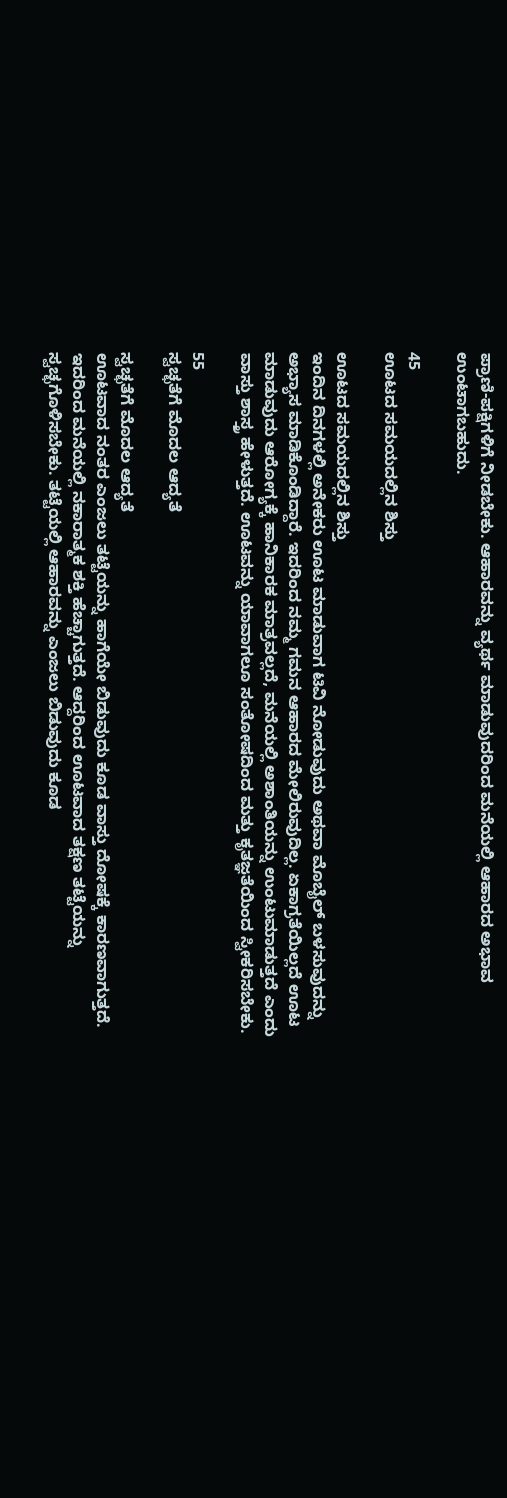ಪ್ರಾಣಿ-ಪಕ್ಷಿಗಳಿಗೆ ನೀಡಬೇಕು. ಆಹಾರವನ್ನು ವ್ಯರ್ಥ ಮಾಡುವುದರಿಂದ ಮನೆಯಲ್ಲಿ ಆಹಾರದ ಅಭಾವ ಉಂಟಾಗಬಹುದು.

45
ಊಟದ ಸಮಯದಲ್ಲಿನ ಶಿಸ್ತು

ಊಟದ ಸಮಯದಲ್ಲಿನ ಶಿಸ್ತು
ಇಂದಿನ ದಿನಗಳಲ್ಲಿ ಅನೇಕರು ಊಟ ಮಾಡುವಾಗ ಟಿವಿ ನೋಡುವುದು ಅಥವಾ ಮೊಬೈಲ್ ಬಳಸುವುದನ್ನು ಅಭ್ಯಾಸ ಮಾಡಿಕೊಂಡಿದ್ದಾರೆ. ಇದರಿಂದ ನಮ್ಮ ಗಮನ ಆಹಾರದ ಮೇಲಿರುವುದಿಲ್ಲ. ಏಕಾಗ್ರತೆಯಿಲ್ಲದೆ ಊಟ ಮಾಡುವುದು ಆರೋಗ್ಯಕ್ಕೆ ಹಾನಿಕಾರಕ ಮಾತ್ರವಲ್ಲದೆ, ಮನೆಯಲ್ಲಿ ಅಶಾಂತಿಯನ್ನು ಉಂಟುಮಾಡುತ್ತದೆ ಎಂದು ವಾಸ್ತು ಶಾಸ್ತ್ರ ಹೇಳುತ್ತದೆ. ಊಟವನ್ನು ಯಾವಾಗಲೂ ಸಂತೋಷದಿಂದ ಮತ್ತು ಕೃತಜ್ಞತೆಯಿಂದ ಸ್ವೀಕರಿಸಬೇಕು.

55
ಸ್ವಚ್ಛತೆಗೆ ಮೊದಲ ಆದ್ಯತೆ

ಸ್ವಚ್ಛತೆಗೆ ಮೊದಲ ಆದ್ಯತೆ
ಊಟವಾದ ನಂತರ ಎಂಜಲು ತಟ್ಟೆಯನ್ನು ಹಾಗೆಯೇ ಬಿಡುವುದು ಕೂಡ ವಾಸ್ತು ದೋಷಕ್ಕೆ ಕಾರಣವಾಗುತ್ತದೆ. ಇದರಿಂದ ಮನೆಯಲ್ಲಿ ನಕಾರಾತ್ಮಕ ಶಕ್ತಿ ಹೆಚ್ಚಾಗುತ್ತದೆ. ಆದ್ದರಿಂದ ಊಟವಾದ ತಕ್ಷಣ ತಟ್ಟೆಯನ್ನು ಸ್ವಚ್ಛಗೊಳಿಸಬೇಕು. ತಟ್ಟೆಯಲ್ಲಿ ಆಹಾರವನ್ನು ಎಂಜಲು ಬಿಡುವುದು ಕೂಡ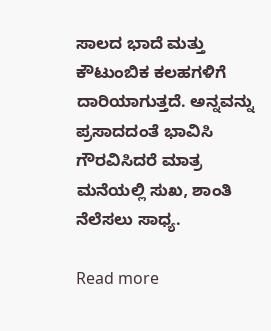ಸಾಲದ ಭಾದೆ ಮತ್ತು ಕೌಟುಂಬಿಕ ಕಲಹಗಳಿಗೆ ದಾರಿಯಾಗುತ್ತದೆ. ಅನ್ನವನ್ನು ಪ್ರಸಾದದಂತೆ ಭಾವಿಸಿ ಗೌರವಿಸಿದರೆ ಮಾತ್ರ ಮನೆಯಲ್ಲಿ ಸುಖ, ಶಾಂತಿ ನೆಲೆಸಲು ಸಾಧ್ಯ.

Read more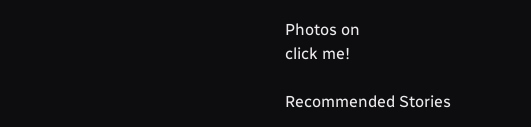Photos on
click me!

Recommended Stories